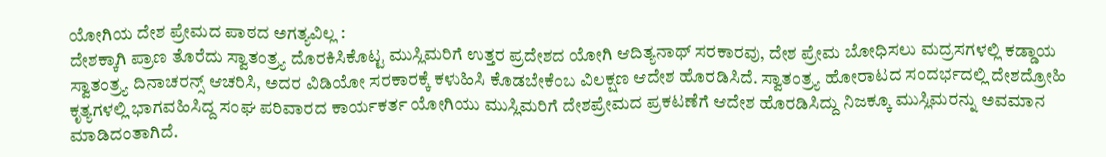ಯೋಗಿಯ ದೇಶ ಪ್ರೇಮದ ಪಾಠದ ಅಗತ್ಯವಿಲ್ಲ :
ದೇಶಕ್ಕಾಗಿ ಪ್ರಾಣ ತೊರೆದು ಸ್ವಾತಂತ್ರ್ಯ ದೊರಕಿಸಿಕೊಟ್ಟ ಮುಸ್ಲಿಮರಿಗೆ ಉತ್ತರ ಪ್ರದೇಶದ ಯೋಗಿ ಆದಿತ್ಯನಾಥ್ ಸರಕಾರವು, ದೇಶ ಪ್ರೇಮ ಬೋಧಿಸಲು ಮದ್ರಸಗಳಲ್ಲಿ ಕಡ್ಡಾಯ ಸ್ವಾತಂತ್ರ್ಯ ದಿನಾಚರನ್ಸ್ ಆಚರಿಸಿ, ಅದರ ವಿಡಿಯೋ ಸರಕಾರಕ್ಕೆ ಕಳುಹಿಸಿ ಕೊಡಬೇಕೆಂಬ ವಿಲಕ್ಷಣ ಆದೇಶ ಹೊರಡಿಸಿದೆ. ಸ್ವಾತಂತ್ರ್ಯ ಹೋರಾಟದ ಸಂದರ್ಭದಲ್ಲಿ ದೇಶದ್ರೋಹಿ ಕೃತ್ಯಗಳಲ್ಲಿ ಭಾಗವಹಿಸಿದ್ದ ಸಂಘ ಪರಿವಾರದ ಕಾರ್ಯಕರ್ತ ಯೋಗಿಯು ಮುಸ್ಲಿಮರಿಗೆ ದೇಶಪ್ರೇಮದ ಪ್ರಕಟಣೆಗೆ ಆದೇಶ ಹೊರಡಿಸಿದ್ದು ನಿಜಕ್ಕೂ ಮುಸ್ಲಿಮರನ್ನು ಅವಮಾನ ಮಾಡಿದಂತಾಗಿದೆ.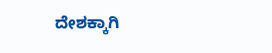ದೇಶಕ್ಕಾಗಿ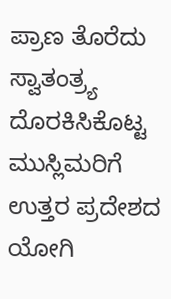ಪ್ರಾಣ ತೊರೆದು ಸ್ವಾತಂತ್ರ್ಯ ದೊರಕಿಸಿಕೊಟ್ಟ ಮುಸ್ಲಿಮರಿಗೆ ಉತ್ತರ ಪ್ರದೇಶದ ಯೋಗಿ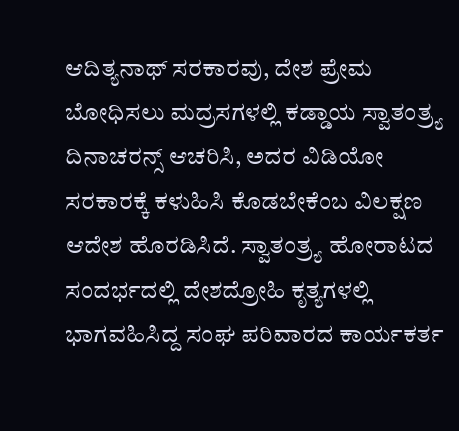ಆದಿತ್ಯನಾಥ್ ಸರಕಾರವು, ದೇಶ ಪ್ರೇಮ ಬೋಧಿಸಲು ಮದ್ರಸಗಳಲ್ಲಿ ಕಡ್ಡಾಯ ಸ್ವಾತಂತ್ರ್ಯ ದಿನಾಚರನ್ಸ್ ಆಚರಿಸಿ, ಅದರ ವಿಡಿಯೋ ಸರಕಾರಕ್ಕೆ ಕಳುಹಿಸಿ ಕೊಡಬೇಕೆಂಬ ವಿಲಕ್ಷಣ ಆದೇಶ ಹೊರಡಿಸಿದೆ. ಸ್ವಾತಂತ್ರ್ಯ ಹೋರಾಟದ ಸಂದರ್ಭದಲ್ಲಿ ದೇಶದ್ರೋಹಿ ಕೃತ್ಯಗಳಲ್ಲಿ ಭಾಗವಹಿಸಿದ್ದ ಸಂಘ ಪರಿವಾರದ ಕಾರ್ಯಕರ್ತ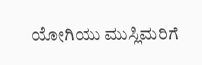ಯೋಗಿಯು ಮುಸ್ಲಿಮರಿಗೆ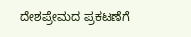ದೇಶಪ್ರೇಮದ ಪ್ರಕಟಣೆಗೆ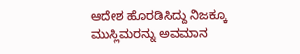ಆದೇಶ ಹೊರಡಿಸಿದ್ದು ನಿಜಕ್ಕೂ ಮುಸ್ಲಿಮರನ್ನು ಅವಮಾನ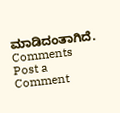ಮಾಡಿದಂತಾಗಿದೆ.
Comments
Post a Comment